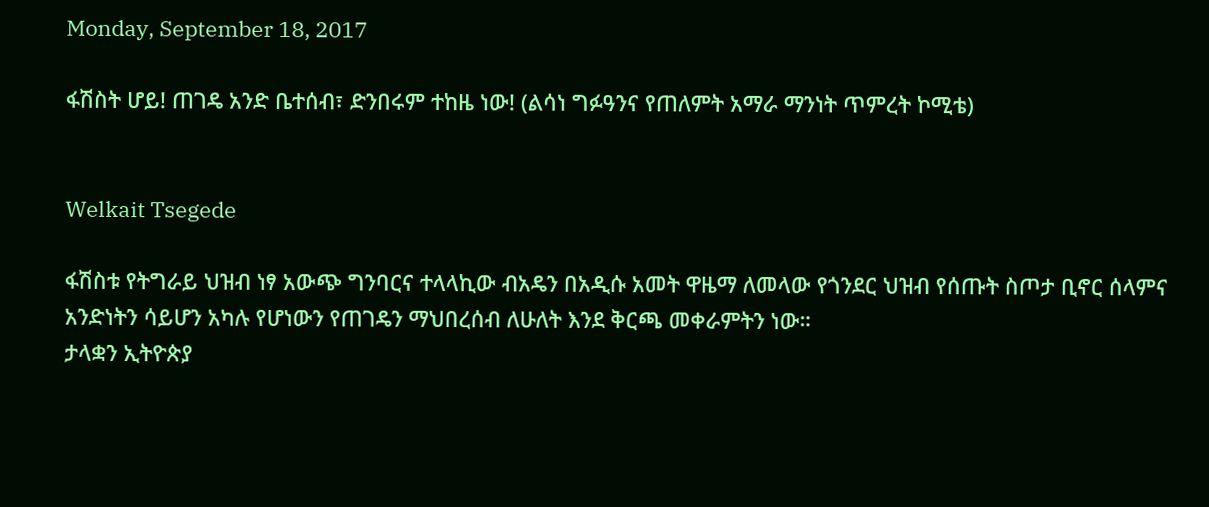Monday, September 18, 2017

ፋሽስት ሆይ! ጠገዴ አንድ ቤተሰብ፣ ድንበሩም ተከዜ ነው! (ልሳነ ግፉዓንና የጠለምት አማራ ማንነት ጥምረት ኮሚቴ)


Welkait Tsegede

ፋሽስቱ የትግራይ ህዝብ ነፃ አውጭ ግንባርና ተላላኪው ብአዴን በአዲሱ አመት ዋዜማ ለመላው የጎንደር ህዝብ የሰጡት ስጦታ ቢኖር ሰላምና አንድነትን ሳይሆን አካሉ የሆነውን የጠገዴን ማህበረሰብ ለሁለት እንደ ቅርጫ መቀራምትን ነው።
ታላቋን ኢትዮጵያ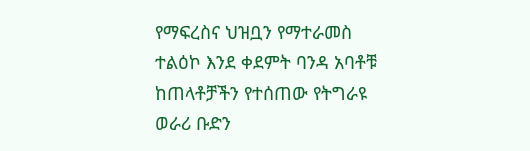የማፍረስና ህዝቧን የማተራመስ ተልዕኮ እንደ ቀደምት ባንዳ አባቶቹ ከጠላቶቻችን የተሰጠው የትግራዩ ወራሪ ቡድን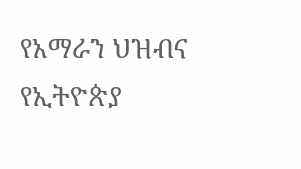የአማራን ህዝብና የኢትዮጵያ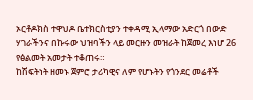ኦርቶዶክስ ተዋህዶ ቤተክርስቲያን ተቀዳሚ ኢላማው አድርጎ በውድ ሃገራችንና በኩሩው ህዝባችን ላይ መርዙን መዝራት ከጀመረ እነሆ 26 የፅልመት አመታት ተቆጠሩ።
ከሽፍትነት ዘመኑ ጀምሮ ታሪካዊና ለም የሆኑትን የጎንደር መሬቶች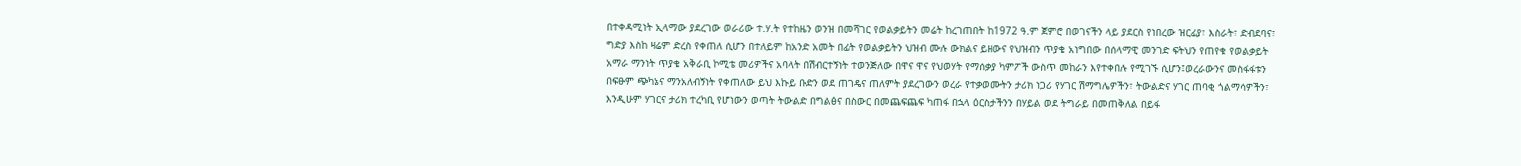በተቀዳሚነት ኢላማው ያደረገው ወራሪው ተ.ሃ.ት የተከዜን ወንዝ በመሻገር የወልቃይትን መሬት ከረገጠበት ከ1972 ዓ.ም ጀምሮ በወገናችን ላይ ያደርስ የነበረው ዝርፊያ፣ እስራት፣ ድብደባና፣ ግድያ እስከ ዛሬም ድረስ የቀጠለ ሲሆን በተለይም ከአንድ አመት በፊት የወልቃይትን ህዝብ ሙሉ ውክልና ይዘውና የህዝብን ጥያቄ አነግበው በሰላማዊ መንገድ ፍትህን የጠየቁ የወልቃይት አማራ ማንነት ጥያቄ አቅራቢ ኮሚቴ መሪዎችና አባላት በሽብርተኝነት ተወንጅለው በዋና ዋና የህወሃት የማሰቃያ ካምፖች ውስጥ መከራን እየተቀበሉ የሚገኙ ሲሆን፤ወረራውንና መስፋፋቱን በፍፁም ጭካኔና ማንአለብኝነት የቀጠለው ይህ እኩይ ቡድን ወደ ጠገዴና ጠለምት ያደረገውን ወረራ የተቃወሙትን ታሪክ ነጋሪ የሃገር ሽማግሌዎችን፣ ትውልድና ሃገር ጠባቂ ጎልማሳዎችን፣ እንዲሁም ሃገርና ታሪክ ተረካቢ የሆነውን ወጣት ትውልድ በግልፅና በስውር በመጨፍጨፍ ካጠፋ በኋላ ዕርስታችንን በሃይል ወደ ትግራይ በመጠቅለል በይፋ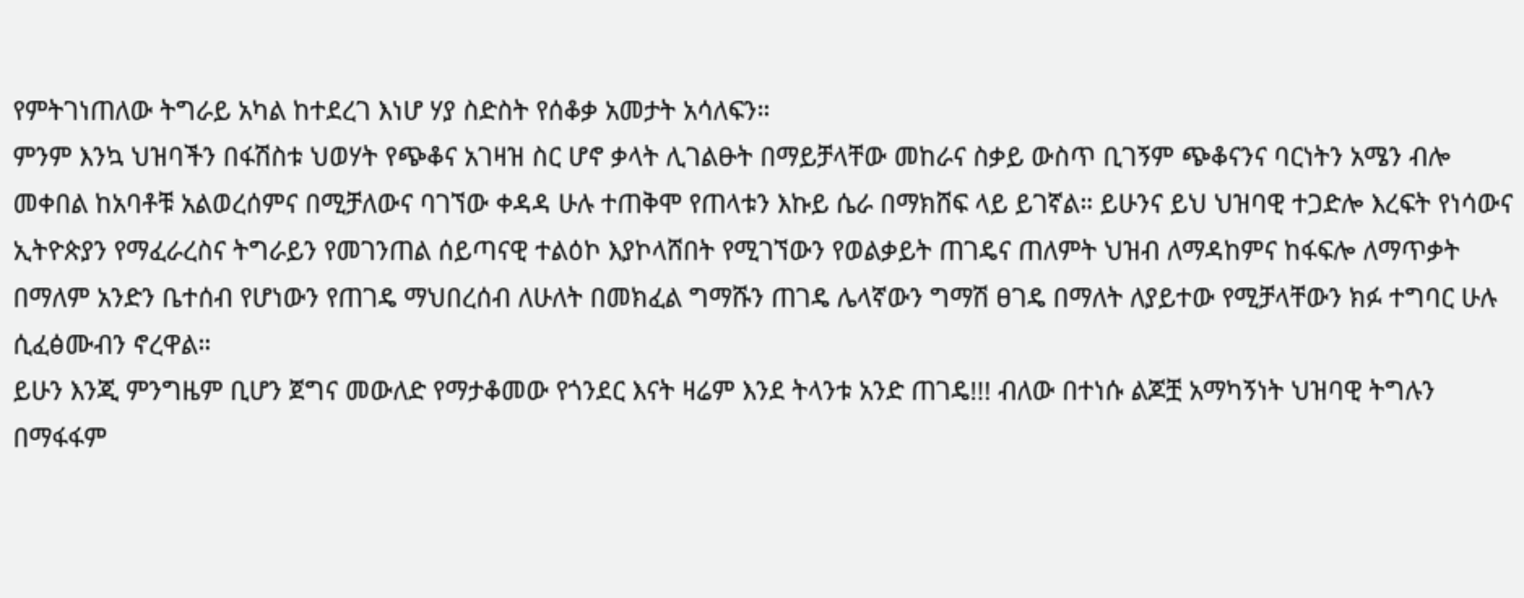የምትገነጠለው ትግራይ አካል ከተደረገ እነሆ ሃያ ስድስት የሰቆቃ አመታት አሳለፍን።
ምንም እንኳ ህዝባችን በፋሽስቱ ህወሃት የጭቆና አገዛዝ ስር ሆኖ ቃላት ሊገልፁት በማይቻላቸው መከራና ስቃይ ውስጥ ቢገኝም ጭቆናንና ባርነትን አሜን ብሎ መቀበል ከአባቶቹ አልወረሰምና በሚቻለውና ባገኘው ቀዳዳ ሁሉ ተጠቅሞ የጠላቱን እኩይ ሴራ በማክሸፍ ላይ ይገኛል። ይሁንና ይህ ህዝባዊ ተጋድሎ እረፍት የነሳውና ኢትዮጵያን የማፈራረስና ትግራይን የመገንጠል ሰይጣናዊ ተልዕኮ እያኮላሸበት የሚገኘውን የወልቃይት ጠገዴና ጠለምት ህዝብ ለማዳከምና ከፋፍሎ ለማጥቃት በማለም አንድን ቤተሰብ የሆነውን የጠገዴ ማህበረሰብ ለሁለት በመክፈል ግማሹን ጠገዴ ሌላኛውን ግማሽ ፀገዴ በማለት ለያይተው የሚቻላቸውን ክፉ ተግባር ሁሉ ሲፈፅሙብን ኖረዋል።
ይሁን እንጂ ምንግዜም ቢሆን ጀግና መውለድ የማታቆመው የጎንደር እናት ዛሬም እንደ ትላንቱ አንድ ጠገዴ!!! ብለው በተነሱ ልጆቿ አማካኝነት ህዝባዊ ትግሉን በማፋፋም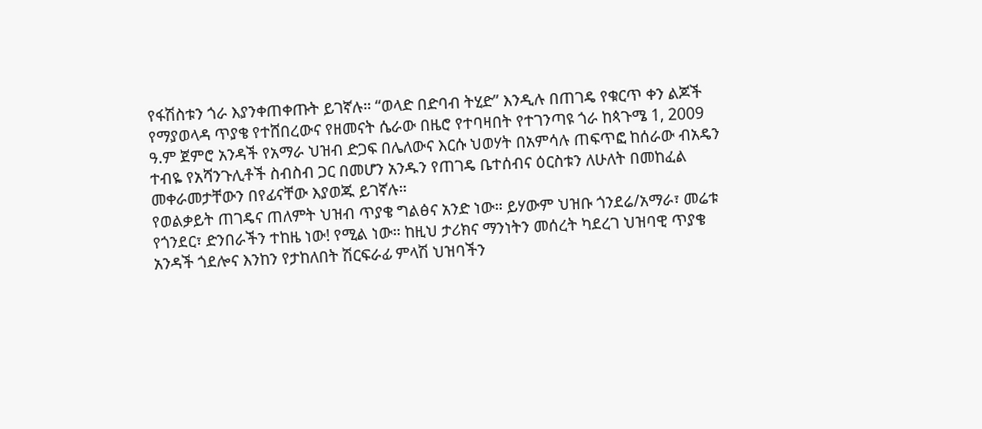የፋሽስቱን ጎራ እያንቀጠቀጡት ይገኛሉ። “ወላድ በድባብ ትሂድ” እንዲሉ በጠገዴ የቁርጥ ቀን ልጆች የማያወላዳ ጥያቄ የተሸበረውና የዘመናት ሴራው በዜሮ የተባዛበት የተገንጣዩ ጎራ ከጳጉሜ 1, 2009 ዓ.ም ጀምሮ አንዳች የአማራ ህዝብ ድጋፍ በሌለውና እርሱ ህወሃት በአምሳሉ ጠፍጥፎ ከሰራው ብአዴን ተብዬ የአሻንጉሊቶች ስብስብ ጋር በመሆን አንዱን የጠገዴ ቤተሰብና ዕርስቱን ለሁለት በመከፈል መቀራመታቸውን በየፊናቸው እያወጁ ይገኛሉ።
የወልቃይት ጠገዴና ጠለምት ህዝብ ጥያቄ ግልፅና አንድ ነው። ይሃውም ህዝቡ ጎንደሬ/አማራ፣ መሬቱ የጎንደር፣ ድንበራችን ተከዜ ነው! የሚል ነው። ከዚህ ታሪክና ማንነትን መሰረት ካደረገ ህዝባዊ ጥያቄ አንዳች ጎደሎና እንከን የታከለበት ሽርፍራፊ ምላሽ ህዝባችን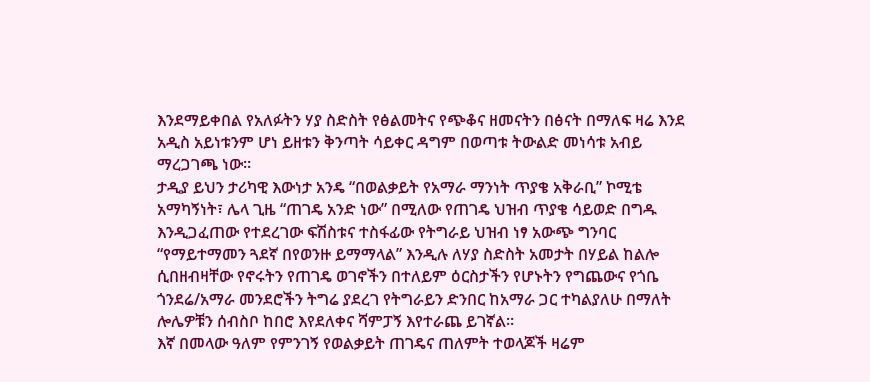እንደማይቀበል የአለፉትን ሃያ ስድስት የፅልመትና የጭቆና ዘመናትን በፅናት በማለፍ ዛሬ እንደ አዲስ አይነቱንም ሆነ ይዘቱን ቅንጣት ሳይቀር ዳግም በወጣቱ ትውልድ መነሳቱ አብይ ማረጋገጫ ነው።
ታዲያ ይህን ታሪካዊ እውነታ አንዴ “በወልቃይት የአማራ ማንነት ጥያቄ አቅራቢ” ኮሚቴ አማካኝነት፣ ሌላ ጊዜ “ጠገዴ አንድ ነው” በሚለው የጠገዴ ህዝብ ጥያቄ ሳይወድ በግዱ እንዲጋፈጠው የተደረገው ፍሽስቱና ተስፋፊው የትግራይ ህዝብ ነፃ አውጭ ግንባር “የማይተማመን ጓደኛ በየወንዙ ይማማላል” እንዲሉ ለሃያ ስድስት አመታት በሃይል ከልሎ ሲበዘብዛቸው የኖሩትን የጠገዴ ወገኖችን በተለይም ዕርስታችን የሆኑትን የግጨውና የጎቤ ጎንደሬ/አማራ መንደሮችን ትግሬ ያደረገ የትግራይን ድንበር ከአማራ ጋር ተካልያለሁ በማለት ሎሌዎቹን ሰብስቦ ከበሮ እየደለቀና ሻምፓኝ እየተራጨ ይገኛል።
እኛ በመላው ዓለም የምንገኝ የወልቃይት ጠገዴና ጠለምት ተወላጆች ዛሬም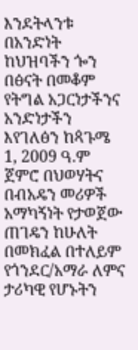እንደትላንቱ በአንድነት ከህዝባችን ጐን በፅናት በመቆም የትግል አጋርነታችንና አንድነታችን እየገለፅን ከጳጉሜ 1, 2009 ዓ.ም ጀምሮ በህወሃትና በብአዴን መሪዎች አማካኝነት የታወጀው ጠገዴን ከሁለት በመክፈል በተለይም የጎንደር/አማራ ለምና ታሪካዊ የሆኑትን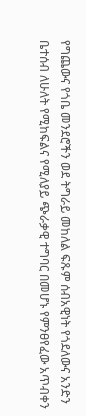የግጨውና የጎቤ መንደሮችን ወደ ትግራይ መከለል ፍጹም ሰብአዊነት የጎደለውና አንድን ቤተሰብ ለሁለት የሚከፍልና የሚለያይ ጭራቃዊ ተግባር በመሆኑ የምንፀየፈው አጥብቀን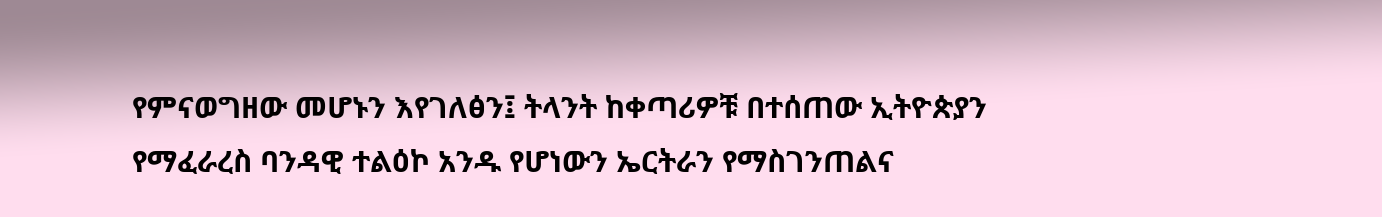የምናወግዘው መሆኑን እየገለፅን፤ ትላንት ከቀጣሪዎቹ በተሰጠው ኢትዮጵያን የማፈራረስ ባንዳዊ ተልዕኮ አንዱ የሆነውን ኤርትራን የማስገንጠልና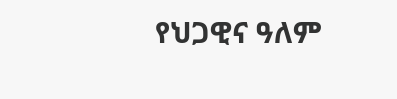የህጋዊና ዓለም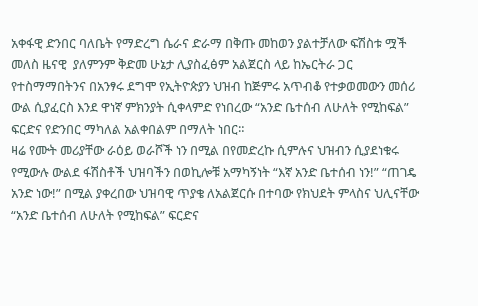አቀፋዊ ድንበር ባለቤት የማድረግ ሴራና ድራማ በቅጡ መከወን ያልተቻለው ፍሽስቱ ሟች መለስ ዜናዊ  ያለምንም ቅድመ ሁኔታ ሊያስፈፅም አልጀርስ ላይ ከኤርትራ ጋር የተስማማበትንና በአንፃሩ ደግሞ የኢትዮጵያን ህዝብ ከጅምሩ አጥብቆ የተቃወመውን መሰሪ ውል ሲያፈርስ እንደ ዋነኛ ምክንያት ሲቀላምድ የነበረው “አንድ ቤተሰብ ለሁለት የሚከፍል” ፍርድና የድንበር ማካለል አልቀበልም በማለት ነበር።
ዛሬ የሙት መሪያቸው ራዕይ ወራሾች ነን በሚል በየመድረኩ ሲምሉና ህዝብን ሲያደነቁሩ የሚውሉ ውልደ ፋሽስቶች ህዝባችን በወኪሎቹ አማካኝነት “እኛ አንድ ቤተሰብ ነን!” “ጠገዴ አንድ ነው!” በሚል ያቀረበው ህዝባዊ ጥያቄ ለአልጀርሱ በተባው የክህደት ምላስና ህሊናቸው “አንድ ቤተሰብ ለሁለት የሚከፍል” ፍርድና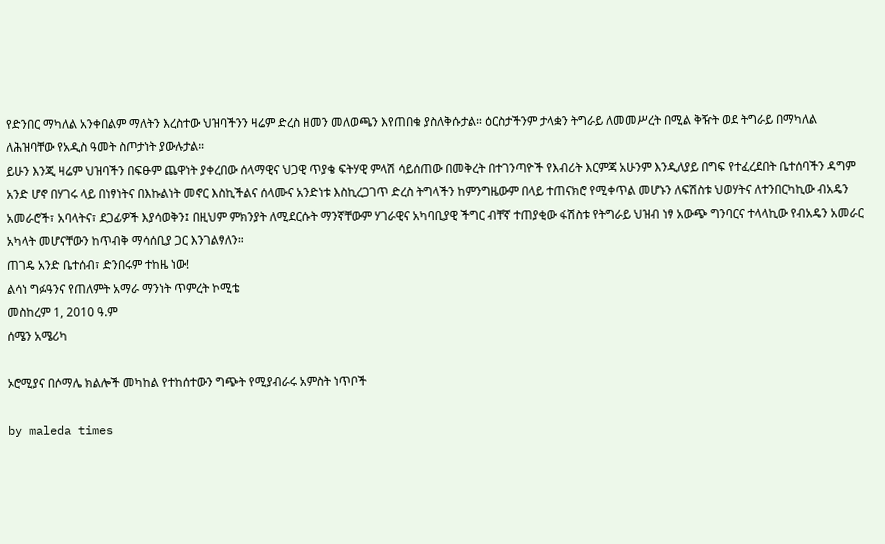የድንበር ማካለል አንቀበልም ማለትን እረስተው ህዝባችንን ዛሬም ድረስ ዘመን መለወጫን እየጠበቁ ያስለቅሱታል። ዕርስታችንም ታላቋን ትግራይ ለመመሥረት በሚል ቅዥት ወደ ትግራይ በማካለል ለሕዝባቸው የአዲስ ዓመት ስጦታነት ያውሉታል።
ይሁን እንጂ ዛሬም ህዝባችን በፍፁም ጨዋነት ያቀረበው ሰላማዊና ህጋዊ ጥያቄ ፍትሃዊ ምላሽ ሳይሰጠው በመቅረት በተገንጣዮች የእብሪት እርምጃ አሁንም እንዲለያይ በግፍ የተፈረደበት ቤተሰባችን ዳግም አንድ ሆኖ በሃገሩ ላይ በነፃነትና በእኩልነት መኖር እስኪችልና ሰላሙና አንድነቱ እስኪረጋገጥ ድረስ ትግላችን ከምንግዜውም በላይ ተጠናክሮ የሚቀጥል መሆኑን ለፍሽስቱ ህወሃትና ለተንበርካኪው ብአዴን አመራሮች፣ አባላትና፣ ደጋፊዎች እያሳወቅን፤ በዚህም ምክንያት ለሚደርሱት ማንኛቸውም ሃገራዊና አካባቢያዊ ችግር ብቸኛ ተጠያቂው ፋሽስቱ የትግራይ ህዝብ ነፃ አውጭ ግንባርና ተላላኪው የብአዴን አመራር አካላት መሆናቸውን ከጥብቅ ማሳሰቢያ ጋር እንገልፃለን።
ጠገዴ አንድ ቤተሰብ፣ ድንበሩም ተከዜ ነው!
ልሳነ ግፉዓንና የጠለምት አማራ ማንነት ጥምረት ኮሚቴ
መስከረም 1, 2010 ዓ.ም
ሰሜን አሜሪካ

ኦሮሚያና በሶማሌ ክልሎች መካከል የተከሰተውን ግጭት የሚያብራሩ አምስት ነጥቦች

by maleda times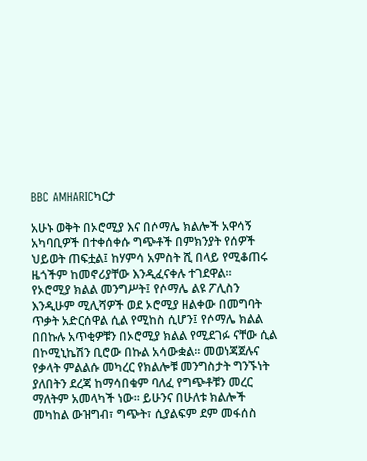BBC AMHARICካርታ

አሁኑ ወቅት በኦሮሚያ እና በሶማሌ ክልሎች አዋሳኝ አካባቢዎች በተቀሰቀሱ ግጭቶች በምክንያት የሰዎች ህይወት ጠፍቷል፤ ከሃምሳ አምስት ሺ በላይ የሚቆጠሩ ዜጎችም ከመኖሪያቸው እንዲፈናቀሉ ተገደዋል።
የኦሮሚያ ክልል መንግሥት፤ የሶማሌ ልዩ ፖሊስን እንዲሁም ሚሊሻዎች ወደ ኦሮሚያ ዘልቀው በመግባት ጥቃት አድርሰዋል ሲል የሚከስ ሲሆን፤ የሶማሌ ክልል በበኩሉ አጥቂዎቹን በኦሮሚያ ክልል የሚደገፉ ናቸው ሲል በኮሚኒኬሽን ቢሮው በኩል አሳውቋል። መወነጃጀሉና የቃላት ምልልሱ መካረር የክልሎቹ መንግስታት ግንኙነት ያለበትን ደረጃ ከማሳበቁም ባለፈ የግጭቶቹን መረር ማለትም አመላካች ነው። ይሁንና በሁለቱ ክልሎች መካከል ውዝግብ፣ ግጭት፣ ሲያልፍም ደም መፋሰስ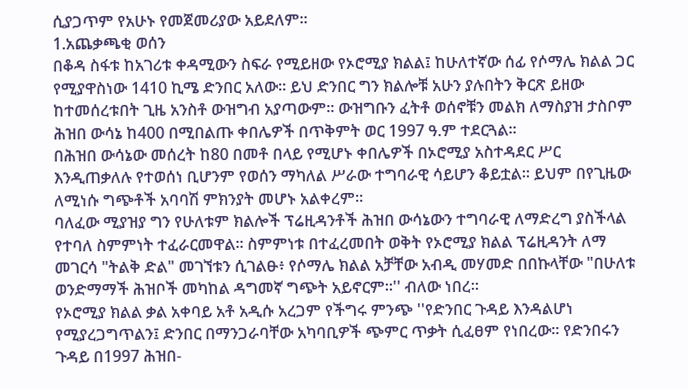ሲያጋጥም የአሁኑ የመጀመሪያው አይደለም።
1.አጨቃጫቂ ወሰን
በቆዳ ስፋቱ ከአገሪቱ ቀዳሚውን ስፍራ የሚይዘው የኦሮሚያ ክልል፤ ከሁለተኛው ሰፊ የሶማሌ ክልል ጋር የሚያዋስነው 1410 ኪሜ ድንበር አለው። ይህ ድንበር ግን ክልሎቹ አሁን ያሉበትን ቅርጽ ይዘው ከተመሰረቱበት ጊዜ አንስቶ ውዝግብ አያጣውም። ውዝግቡን ፈትቶ ወሰኖቹን መልክ ለማስያዝ ታስቦም ሕዝበ ውሳኔ ከ400 በሚበልጡ ቀበሌዎች በጥቅምት ወር 1997 ዓ.ም ተደርጓል።
በሕዝበ ውሳኔው መሰረት ከ80 በመቶ በላይ የሚሆኑ ቀበሌዎች በኦሮሚያ አስተዳደር ሥር እንዲጠቃለሉ የተወሰነ ቢሆንም የወሰን ማካለል ሥራው ተግባራዊ ሳይሆን ቆይቷል። ይህም በየጊዜው ለሚነሱ ግጭቶች አባባሽ ምክንያት መሆኑ አልቀረም።
ባለፈው ሚያዝያ ግን የሁለቱም ክልሎች ፕሬዚዳንቶች ሕዝበ ውሳኔውን ተግባራዊ ለማድረግ ያስችላል የተባለ ስምምነት ተፈራርመዋል። ስምምነቱ በተፈረመበት ወቅት የኦሮሚያ ክልል ፕሬዚዳንት ለማ መገርሳ "ትልቅ ድል" መገኘቱን ሲገልፁ፥ የሶማሌ ክልል አቻቸው አብዲ መሃመድ በበኩላቸው "በሁለቱ ወንድማማች ሕዝቦች መካከል ዳግመኛ ግጭት አይኖርም።'' ብለው ነበረ።
የኦሮሚያ ክልል ቃል አቀባይ አቶ አዲሱ አረጋም የችግሩ ምንጭ ''የድንበር ጉዳይ እንዳልሆነ የሚያረጋግጥልን፤ ድንበር በማንጋራባቸው አካባቢዎች ጭምር ጥቃት ሲፈፀም የነበረው። የድንበሩን ጉዳይ በ1997 ሕዝበ-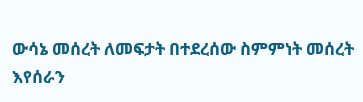ውሳኔ መሰረት ለመፍታት በተደረሰው ስምምነት መሰረት እየሰራን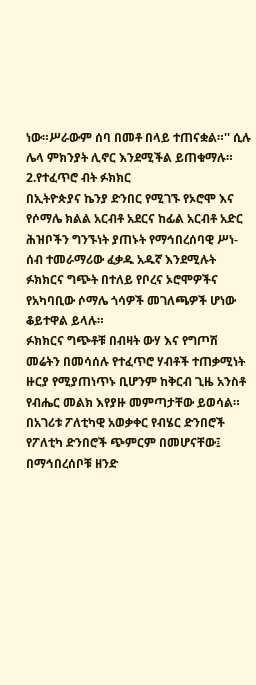ነው።ሥራውም ሰባ በመቶ በላይ ተጠናቋል።'' ሲሉ ሌላ ምክንያት ሊኖር እንደሚችል ይጠቁማሉ።
2.የተፈጥሮ ብት ፉክክር
በኢትዮጵያና ኬንያ ድንበር የሚገኙ የኦሮሞ እና የሶማሌ ክልል አርብቶ አደርና ከፊል አርብቶ አድር ሕዝቦችን ግንኙነት ያጠኑት የማኅበረሰባዊ ሥነ-ሰብ ተመራማሪው ፈቃዱ አዱኛ እንደሚሉት ፉክክርና ግጭት በተለይ የቦረና ኦሮሞዎችና የአካባቢው ሶማሌ ጎሳዎች መገለጫዎች ሆነው ቆይተዋል ይላሉ።
ፉክክርና ግጭቶቹ በብዛት ውሃ እና የግጦሽ መሬትን በመሳሰሉ የተፈጥሮ ሃብቶች ተጠቃሚነት ዙርያ የሚያጠነጥኑ ቢሆንም ከቅርብ ጊዜ አንስቶ የብሔር መልክ እየያዙ መምጣታቸው ይወሳል።
በአገሪቱ ፖለቲካዊ አወቃቀር የብሄር ድንበሮች የፖለቲካ ድንበሮች ጭምርም በመሆናቸው፤ በማኅበረሰቦቹ ዘንድ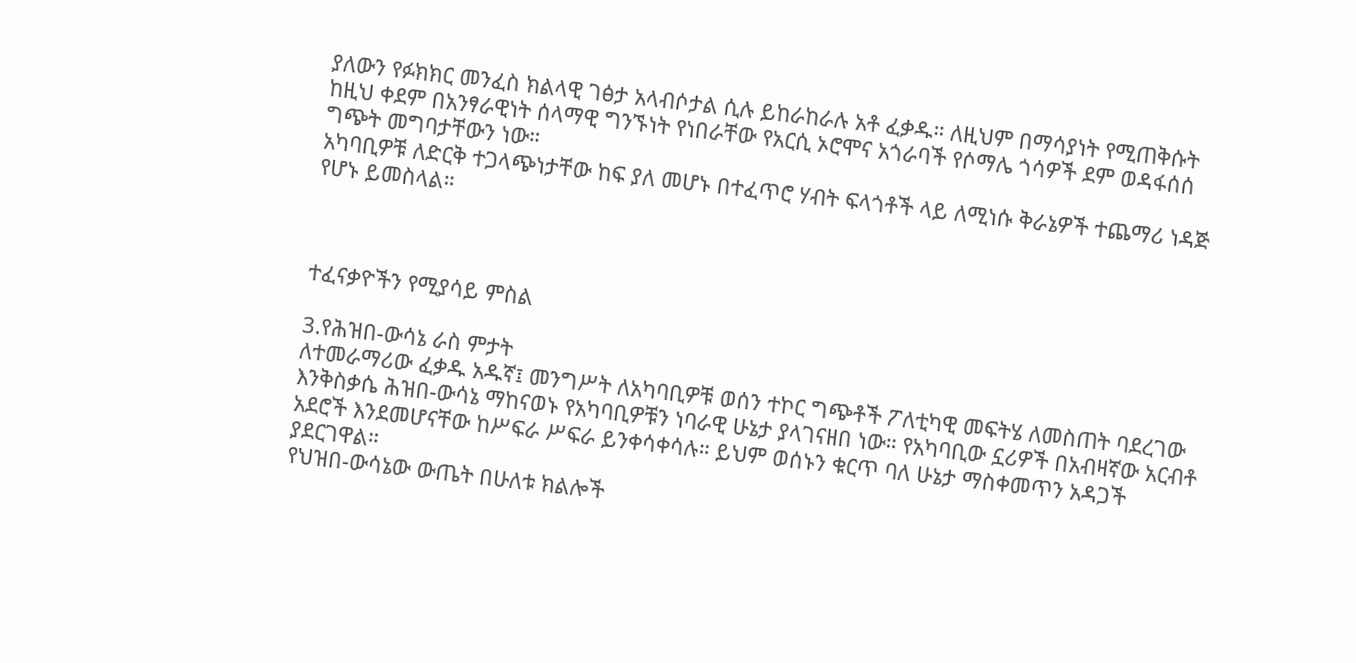ያለውን የፉክክር መንፈስ ክልላዊ ገፅታ አላብሶታል ሲሉ ይከራከራሉ አቶ ፈቃዱ። ለዚህም በማሳያነት የሚጠቅሱት ከዚህ ቀደም በአንፃራዊነት ሰላማዊ ግንኙነት የነበራቸው የአርሲ ኦሮሞና አጎራባች የሶማሌ ጎሳዎች ደም ወዳፋሰሰ ግጭት መግባታቸውን ነው።
አካባቢዎቹ ለድርቅ ተጋላጭነታቸው ከፍ ያለ መሆኑ በተፈጥሮ ሃብት ፍላጎቶች ላይ ለሚነሱ ቅራኔዎች ተጨማሪ ነዳጅ የሆኑ ይመስላል።



ተፈናቃዮችን የሚያሳይ ምስል

3.የሕዝበ-ውሳኔ ራስ ምታት
ለተመራማሪው ፈቃዱ አዱኛ፤ መንግሥት ለአካባቢዎቹ ወሰን ተኮር ግጭቶች ፖለቲካዊ መፍትሄ ለመስጠት ባደረገው እንቅስቃሴ ሕዝበ-ውሳኔ ማከናወኑ የአካባቢዎቹን ነባራዊ ሁኔታ ያላገናዘበ ነው። የአካባቢው ኗሪዎች በአብዛኛው አርብቶ አደሮች እንደመሆናቸው ከሥፍራ ሥፍራ ይንቀሳቀሳሉ። ይህም ወሰኑን ቁርጥ ባለ ሁኔታ ማስቀመጥን አዳጋች ያደርገዋል።
የህዝበ-ውሳኔው ውጤት በሁለቱ ክልሎች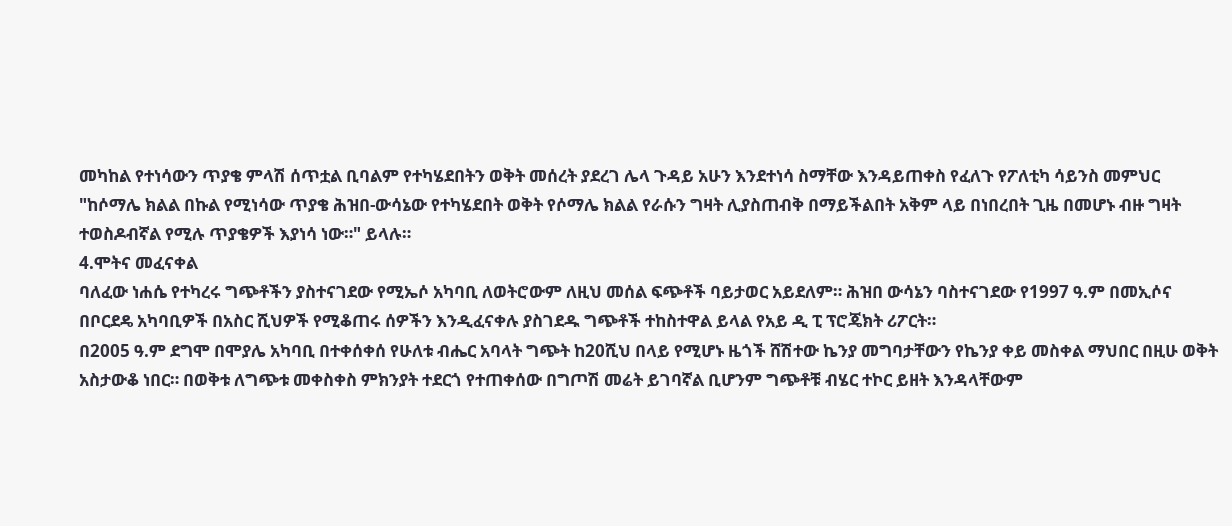መካከል የተነሳውን ጥያቄ ምላሽ ሰጥቷል ቢባልም የተካሄደበትን ወቅት መሰረት ያደረገ ሌላ ጉዳይ አሁን እንደተነሳ ስማቸው እንዳይጠቀስ የፈለጉ የፖለቲካ ሳይንስ መምህር "ከሶማሌ ክልል በኩል የሚነሳው ጥያቄ ሕዝበ-ውሳኔው የተካሄደበት ወቅት የሶማሌ ክልል የራሱን ግዛት ሊያስጠብቅ በማይችልበት አቅም ላይ በነበረበት ጊዜ በመሆኑ ብዙ ግዛት ተወስዶብኛል የሚሉ ጥያቄዎች እያነሳ ነው።" ይላሉ።
4.ሞትና መፈናቀል
ባለፈው ነሐሴ የተካረሩ ግጭቶችን ያስተናገደው የሚኤሶ አካባቢ ለወትሮውም ለዚህ መሰል ፍጭቶች ባይታወር አይደለም። ሕዝበ ውሳኔን ባስተናገደው የ1997 ዓ.ም በመኢሶና በቦርደዴ አካባቢዎች በአስር ሺህዎች የሚቆጠሩ ሰዎችን እንዲፈናቀሉ ያስገደዱ ግጭቶች ተከስተዋል ይላል የአይ ዲ ፒ ፕሮጄክት ሪፖርት።
በ2005 ዓ.ም ደግሞ በሞያሌ አካባቢ በተቀሰቀሰ የሁለቱ ብሔር አባላት ግጭት ከ20ሺህ በላይ የሚሆኑ ዜጎች ሸሽተው ኬንያ መግባታቸውን የኬንያ ቀይ መስቀል ማህበር በዚሁ ወቅት አስታውቆ ነበር። በወቅቱ ለግጭቱ መቀስቀስ ምክንያት ተደርጎ የተጠቀሰው በግጦሽ መሬት ይገባኛል ቢሆንም ግጭቶቹ ብሄር ተኮር ይዘት እንዳላቸውም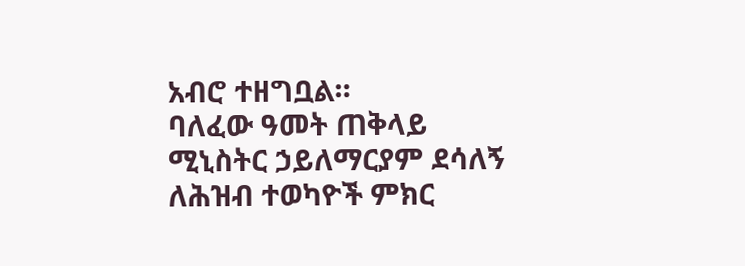አብሮ ተዘግቧል።
ባለፈው ዓመት ጠቅላይ ሚኒስትር ኃይለማርያም ደሳለኝ ለሕዝብ ተወካዮች ምክር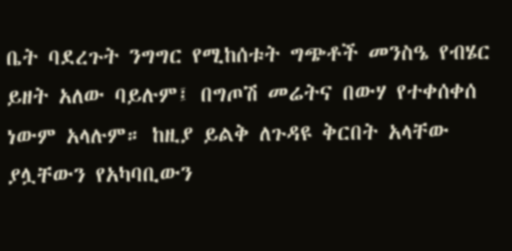ቤት ባደረጉት ንግግር የሚከሰቱት ግጭቶች መንስዔ የብሄር ይዘት አለው ባይሉም፤ በግጦሽ መሬትና በውሃ የተቀሰቀሰ ነውም አላሉም። ከዚያ ይልቅ ለጉዳዩ ቅርበት አላቸው ያሏቸውን የአካባቢውን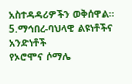አስተዳዳሪዎችን ወቅሰዋል።
5.ማኅበረ-ባህላዊ ልዩነቶችና አንድነቶች
የኦሮሞና ሶማሌ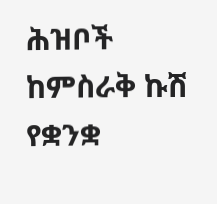ሕዝቦች ከምስራቅ ኩሽ የቋንቋ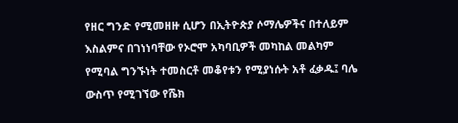የዘር ግንድ የሚመዘዙ ሲሆን በኢትዮጵያ ሶማሌዎችና በተለይም እስልምና በገነነባቸው የኦሮሞ አካባቢዎች መካከል መልካም የሚባል ግንኙነት ተመስርቶ መቆየቱን የሚያነሱት አቶ ፈቃዱ፤ ባሌ ውስጥ የሚገኘው የሼክ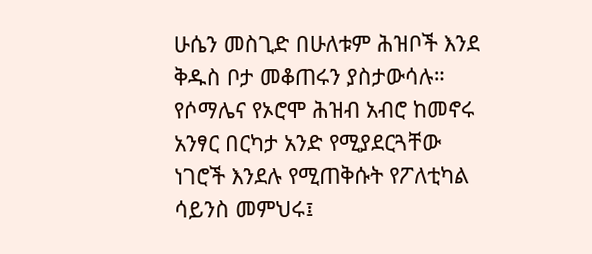ሁሴን መስጊድ በሁለቱም ሕዝቦች እንደ ቅዱስ ቦታ መቆጠሩን ያስታውሳሉ።
የሶማሌና የኦሮሞ ሕዝብ አብሮ ከመኖሩ አንፃር በርካታ አንድ የሚያደርጓቸው ነገሮች እንደሉ የሚጠቅሱት የፖለቲካል ሳይንስ መምህሩ፤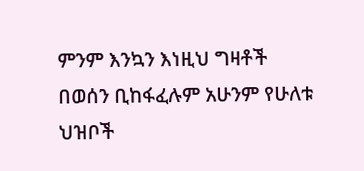ምንም እንኳን እነዚህ ግዛቶች በወሰን ቢከፋፈሉም አሁንም የሁለቱ ህዝቦች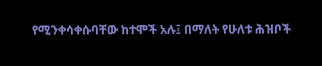የሚንቀሳቀሱባቸው ከተሞች አሉ፤ በማለት የሁለቱ ሕዝቦች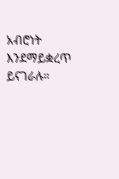አብሮነት እንደማይቋረጥ ይናገራሉ።